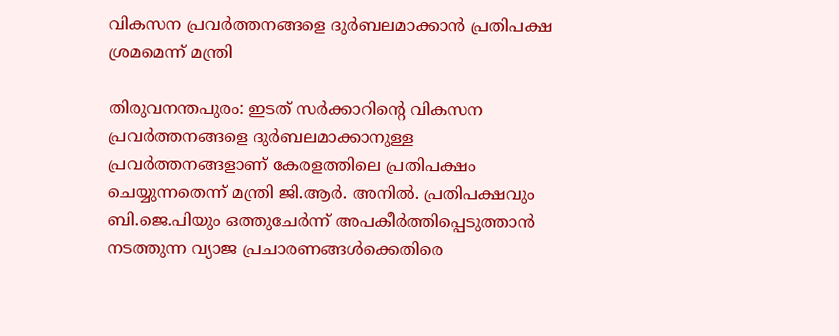വികസന പ്രവർത്തനങ്ങളെ ദുർബലമാക്കാൻ പ്രതിപക്ഷ ശ്രമമെന്ന് മന്ത്രി

തിരുവനന്തപുരം: ഇടത് സർക്കാറിന്‍റെ വികസന പ്രവർത്തനങ്ങളെ ദുർബലമാക്കാനുള്ള പ്രവർത്തനങ്ങളാണ് കേരളത്തിലെ പ്രതിപക്ഷം ചെയ്യുന്നതെന്ന് മന്ത്രി ജി.ആർ. അനിൽ. പ്രതിപക്ഷവും ബി.ജെ.പിയും ഒത്തുചേർന്ന് അപകീർത്തിപ്പെടുത്താൻ നടത്തുന്ന വ്യാജ പ്രചാരണങ്ങൾക്കെതിരെ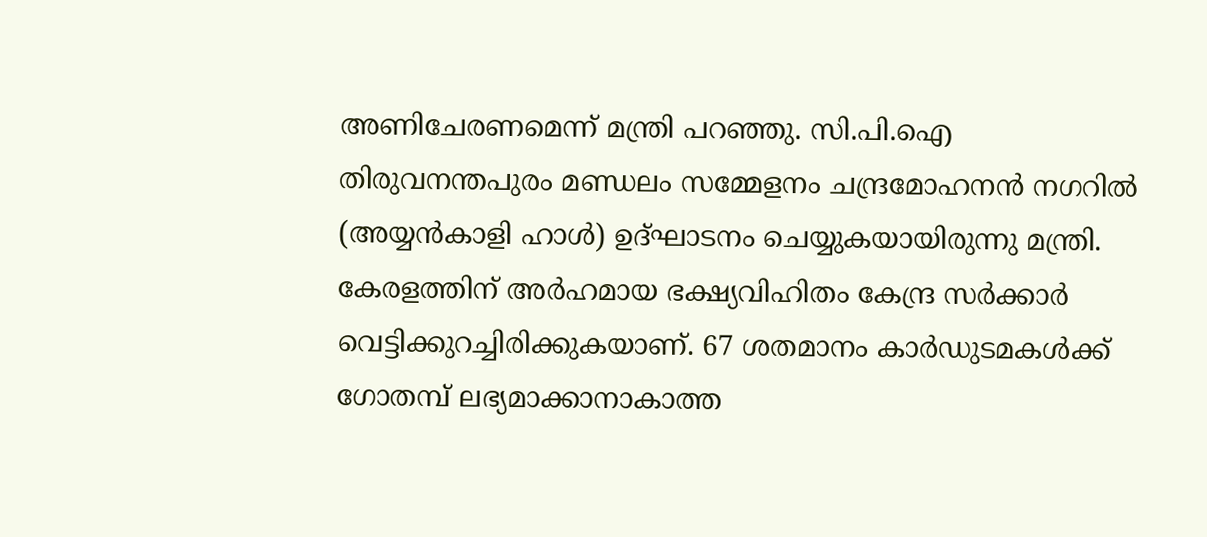അണിചേരണമെന്ന് മന്ത്രി പറഞ്ഞു. സി.പി.ഐ തിരുവനന്തപുരം മണ്ഡലം സമ്മേളനം ചന്ദ്രമോഹനൻ നഗറിൽ (അയ്യൻകാളി ഹാൾ) ഉദ്ഘാടനം ചെയ്യുകയായിരുന്നു മന്ത്രി. കേരളത്തിന് അർഹമായ ഭക്ഷ്യവിഹിതം കേന്ദ്ര സർക്കാർ വെട്ടിക്കുറച്ചിരിക്കുകയാണ്. 67 ശതമാനം കാർഡുടമകൾക്ക് ഗോതമ്പ് ലഭ്യമാക്കാനാകാത്ത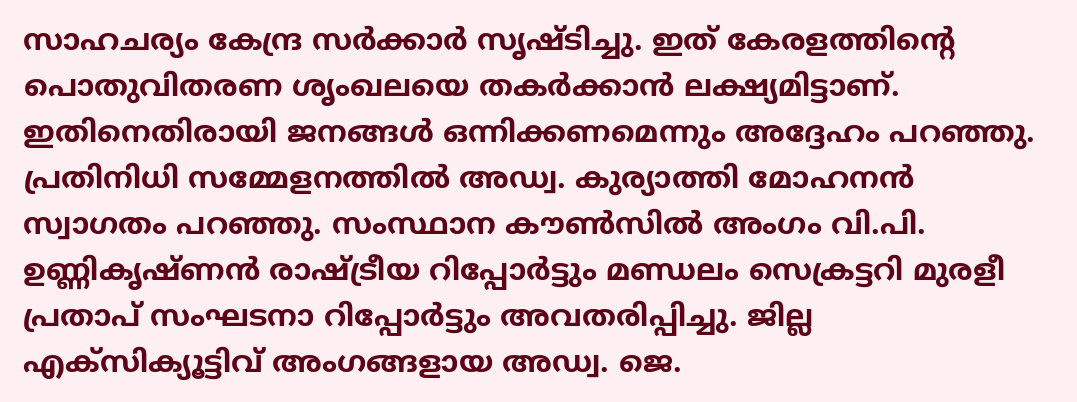സാഹചര്യം കേന്ദ്ര സർക്കാർ സൃഷ്ടിച്ചു. ഇത് കേരളത്തിന്‍റെ പൊതുവിതരണ ശൃംഖലയെ തകർക്കാൻ ലക്ഷ്യമിട്ടാണ്. ഇതിനെതിരായി ജനങ്ങൾ ഒന്നിക്കണമെന്നും അദ്ദേഹം പറഞ്ഞു. പ്രതിനിധി സമ്മേളനത്തിൽ അഡ്വ. കുര്യാത്തി മോഹനൻ സ്വാഗതം പറഞ്ഞു. സംസ്ഥാന കൗൺസിൽ അംഗം വി.പി. ഉണ്ണികൃഷ്ണൻ രാഷ്ട്രീയ റിപ്പോർട്ടും മണ്ഡലം സെക്രട്ടറി മുരളീ പ്രതാപ് സംഘടനാ റിപ്പോർട്ടും അവതരിപ്പിച്ചു. ജില്ല എക്സിക്യൂട്ടിവ് അംഗങ്ങളായ അഡ്വ. ജെ.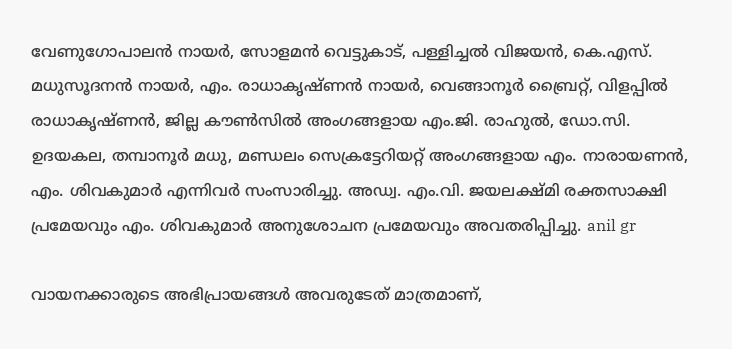വേണുഗോപാലൻ നായർ, സോളമൻ വെട്ടുകാട്, പള്ളിച്ചൽ വിജയൻ, കെ.എസ്. മധുസൂദനൻ നായർ, എം. രാധാകൃഷ്ണൻ നായർ, വെങ്ങാനൂർ ബ്രൈറ്റ്, വിളപ്പിൽ രാധാകൃഷ്ണൻ, ജില്ല കൗൺസിൽ അംഗങ്ങളായ എം.ജി. രാഹുൽ, ഡോ.സി. ഉദയകല, തമ്പാനൂർ മധു, മണ്ഡലം സെക്രട്ടേറിയറ്റ് അംഗങ്ങളായ എം. നാരായണൻ, എം. ശിവകുമാർ എന്നിവർ സംസാരിച്ചു. അഡ്വ. എം.വി. ജയലക്ഷ്മി രക്തസാക്ഷി പ്രമേയവും എം. ശിവകുമാർ അനുശോചന പ്രമേയവും അവതരിപ്പിച്ചു. anil gr

വായനക്കാരുടെ അഭിപ്രായങ്ങള്‍ അവരുടേത് മാത്രമാണ്,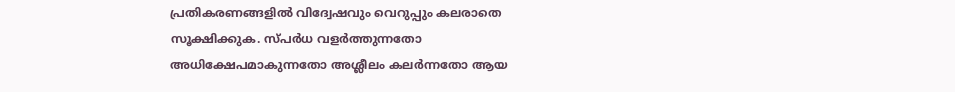പ്രതികരണങ്ങളിൽ വിദ്വേഷവും വെറുപ്പും കലരാതെ സൂക്ഷിക്കുക. സ്പർധ വളർത്തുന്നതോ അധിക്ഷേപമാകുന്നതോ അശ്ലീലം കലർന്നതോ ആയ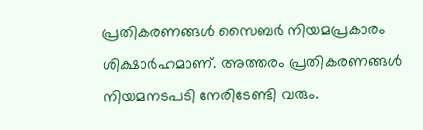പ്രതികരണങ്ങൾ സൈബർ നിയമപ്രകാരം ശിക്ഷാർഹമാണ്. അത്തരം പ്രതികരണങ്ങൾ നിയമനടപടി നേരിടേണ്ടി വരും.